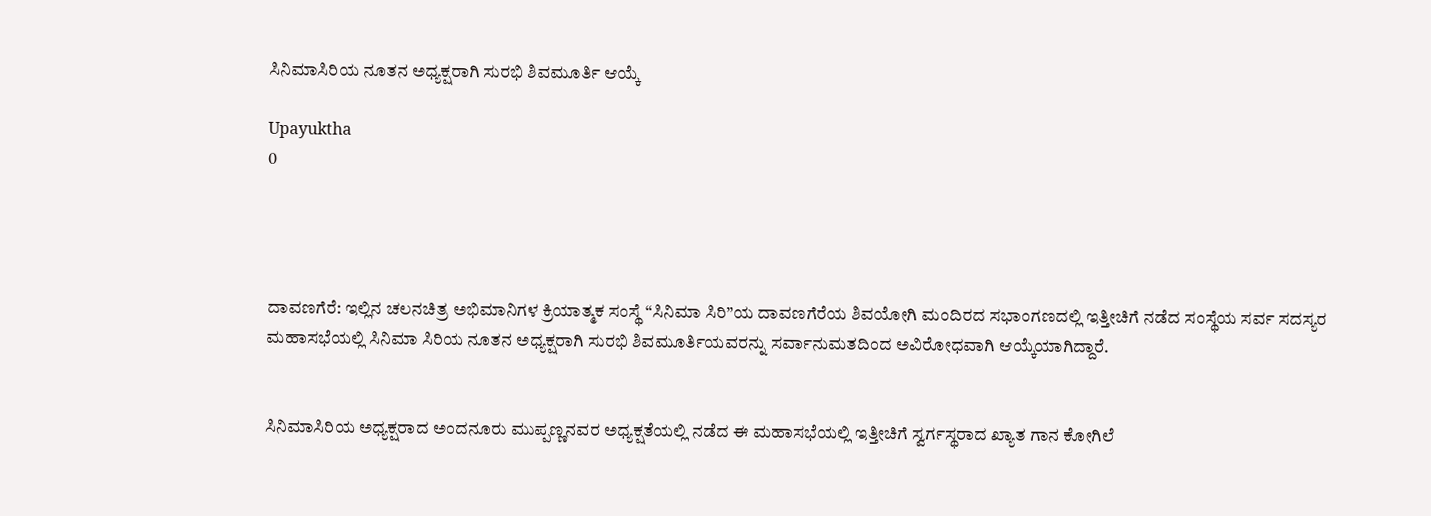ಸಿನಿಮಾಸಿರಿಯ ನೂತನ ಅಧ್ಯಕ್ಷರಾಗಿ ಸುರಭಿ ಶಿವಮೂರ್ತಿ ಆಯ್ಕೆ

Upayuktha
0




ದಾವಣಗೆರೆ: ಇಲ್ಲಿನ ಚಲನಚಿತ್ರ ಅಭಿಮಾನಿಗಳ ಕ್ರಿಯಾತ್ಮಕ ಸಂಸ್ಥೆ “ಸಿನಿಮಾ ಸಿರಿ”ಯ ದಾವಣಗೆರೆಯ ಶಿವಯೋಗಿ ಮಂದಿರದ ಸಭಾಂಗಣದಲ್ಲಿ ಇತ್ತೀಚಿಗೆ ನಡೆದ ಸಂಸ್ಥೆಯ ಸರ್ವ ಸದಸ್ಯರ ಮಹಾಸಭೆಯಲ್ಲಿ ಸಿನಿಮಾ ಸಿರಿಯ ನೂತನ ಅಧ್ಯಕ್ಷರಾಗಿ ಸುರಭಿ ಶಿವಮೂರ್ತಿಯವರನ್ನು ಸರ್ವಾನುಮತದಿಂದ ಅವಿರೋಧವಾಗಿ ಆಯ್ಕೆಯಾಗಿದ್ದಾರೆ.


ಸಿನಿಮಾಸಿರಿಯ ಅಧ್ಯಕ್ಷರಾದ ಅಂದನೂರು ಮುಪ್ಪಣ್ಣನವರ ಅಧ್ಯಕ್ಷತೆಯಲ್ಲಿ ನಡೆದ ಈ ಮಹಾಸಭೆಯಲ್ಲಿ ಇತ್ತೀಚಿಗೆ ಸ್ವರ್ಗಸ್ಥರಾದ ಖ್ಯಾತ ಗಾನ ಕೋಗಿಲೆ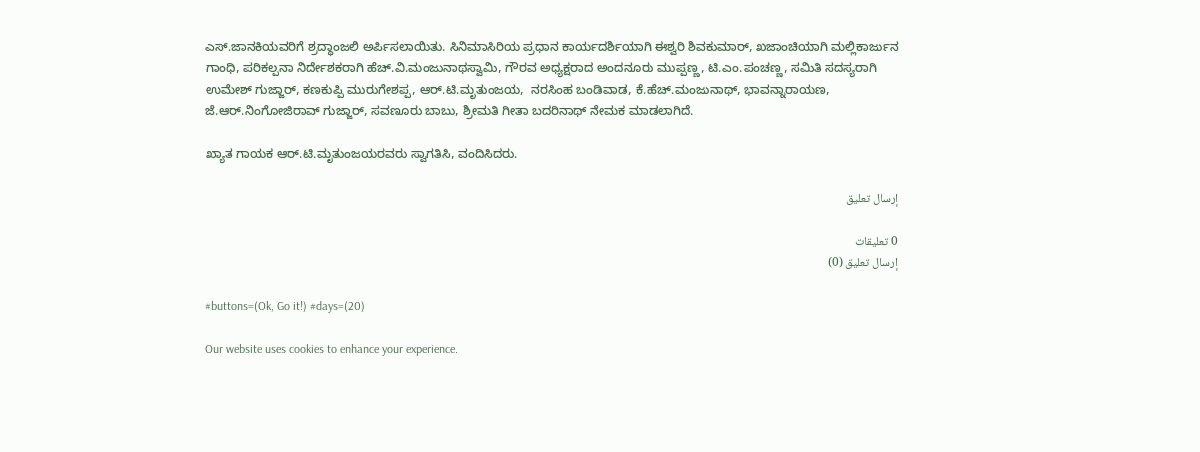ಎಸ್.ಜಾನಕಿಯವರಿಗೆ ಶ್ರದ್ಧಾಂಜಲಿ ಅರ್ಪಿಸಲಾಯಿತು. ಸಿನಿಮಾಸಿರಿಯ ಪ್ರಧಾನ ಕಾರ್ಯದರ್ಶಿಯಾಗಿ ಈಶ್ವರಿ ಶಿವಕುಮಾರ್, ಖಜಾಂಚಿಯಾಗಿ ಮಲ್ಲಿಕಾರ್ಜುನ ಗಾಂಧಿ, ಪರಿಕಲ್ಪನಾ ನಿರ್ದೇಶಕರಾಗಿ ಹೆಚ್.ವಿ.ಮಂಜುನಾಥಸ್ವಾಮಿ, ಗೌರವ ಅಧ್ಯಕ್ಷರಾದ ಅಂದನೂರು ಮುಪ್ಪಣ್ಣ, ಟಿ.ಎಂ.ಪಂಚಣ್ಣ, ಸಮಿತಿ ಸದಸ್ಯರಾಗಿ ಉಮೇಶ್ ಗುಜ್ಜಾರ್, ಕಣಕುಪ್ಪಿ ಮುರುಗೇಶಪ್ಪ, ಆರ್.ಟಿ.ಮೃತುಂಜಯ,  ನರಸಿಂಹ ಬಂಡಿವಾಡ, ಕೆ.ಹೆಚ್.ಮಂಜುನಾಥ್, ಭಾವನ್ನಾರಾಯಣ, ಜೆ.ಆರ್.ನಿಂಗೋಜಿರಾವ್ ಗುಜ್ಜಾರ್, ಸವಣೂರು ಬಾಬು, ಶ್ರೀಮತಿ ಗೀತಾ ಬದರಿನಾಥ್ ನೇಮಕ ಮಾಡಲಾಗಿದೆ.

ಖ್ಯಾತ ಗಾಯಕ ಆರ್.ಟಿ.ಮೃತುಂಜಯರವರು ಸ್ವಾಗತಿಸಿ, ವಂದಿಸಿದರು.

إرسال تعليق

0 تعليقات
إرسال تعليق (0)

#buttons=(Ok, Go it!) #days=(20)

Our website uses cookies to enhance your experience.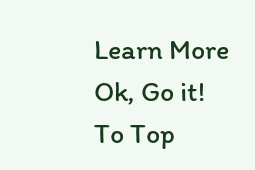Learn More
Ok, Go it!
To Top